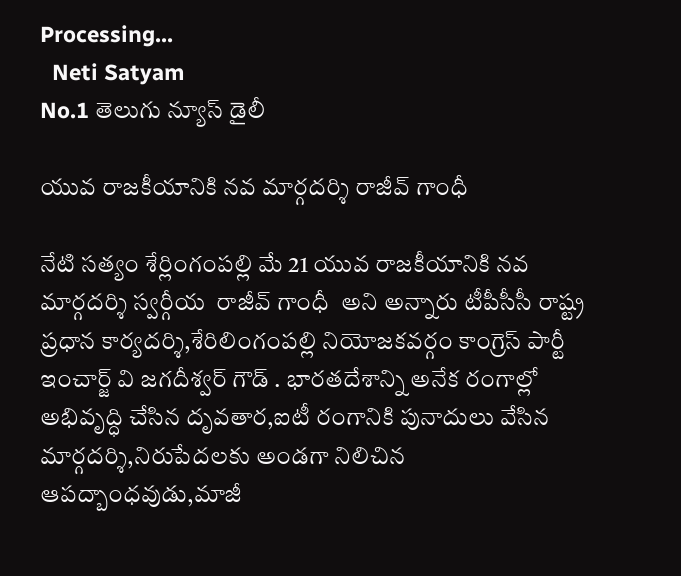Processing...
  Neti Satyam
No.1 తెలుగు న్యూస్ డైలీ

యువ రాజకీయానికి నవ మార్గదర్శి రాజీవ్ గాంధీ

నేటి సత్యం శేర్లింగంపల్లి మే 21 యువ రాజకీయానికి నవ మార్గదర్శి స్వర్గీయ  రాజీవ్ గాంధీ  అని అన్నారు టీపీసీసీ రాష్ట్ర ప్రధాన కార్యదర్శి,శేరిలింగంపల్లి నియోజకవర్గం కాంగ్రెస్ పార్టీ ఇంచార్జ్ వి జగదీశ్వర్ గౌడ్ . భారతదేశాన్ని అనేక రంగాల్లో అభివృద్ధి చేసిన దృవతార,ఐటీ రంగానికి పునాదులు వేసిన మార్గదర్శి,నిరుపేదలకు అండగా నిలిచిన ఆపద్బాంధవుడు,మాజీ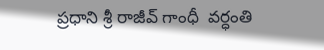ప్రధాని శ్రీ రాజీవ్ గాంధీ  వర్ధంతి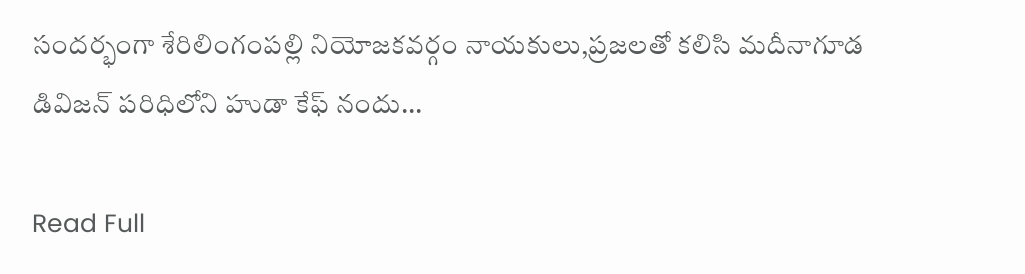సందర్భంగా శేరిలింగంపల్లి నియోజకవర్గం నాయకులు,ప్రజలతో కలిసి మదీనాగూడ డివిజన్ పరిధిలోని హుడా కేఫ్ నందు...

Read Full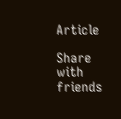Article

Share with friends